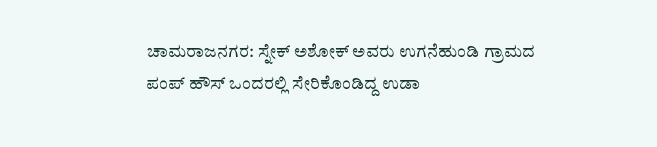ಚಾಮರಾಜನಗರ: ಸ್ನೇಕ್ ಅಶೋಕ್ ಅವರು ಉಗನೆಹುಂಡಿ ಗ್ರಾಮದ ಪಂಪ್ ಹೌಸ್ ಒಂದರಲ್ಲಿ ಸೇರಿಕೊಂಡಿದ್ದ ಉಡಾ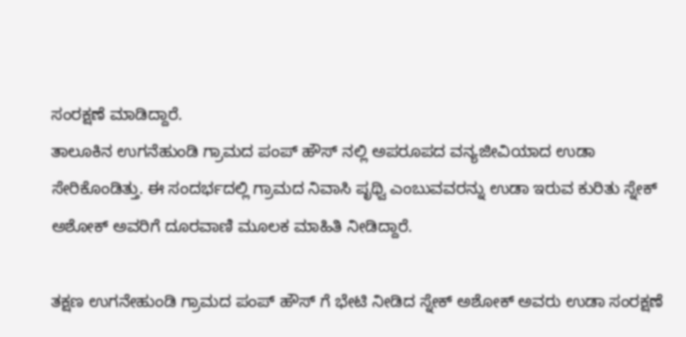ಸಂರಕ್ಷಣೆ ಮಾಡಿದ್ದಾರೆ.
ತಾಲೂಕಿನ ಉಗನೆಹುಂಡಿ ಗ್ರಾಮದ ಪಂಪ್ ಹೌಸ್ ನಲ್ಲಿ ಅಪರೂಪದ ವನ್ಯಜೀವಿಯಾದ ಉಡಾ ಸೇರಿಕೊಂಡಿತ್ತು. ಈ ಸಂದರ್ಭದಲ್ಲಿ ಗ್ರಾಮದ ನಿವಾಸಿ ಪೃಥ್ವಿ ಎಂಬುವವರನ್ನು ಉಡಾ ಇರುವ ಕುರಿತು ಸ್ನೇಕ್ ಅಶೋಕ್ ಅವರಿಗೆ ದೂರವಾಣಿ ಮೂಲಕ ಮಾಹಿತಿ ನೀಡಿದ್ದಾರೆ.

ತಕ್ಷಣ ಉಗನೇಹುಂಡಿ ಗ್ರಾಮದ ಪಂಪ್ ಹೌಸ್ ಗೆ ಭೇಟಿ ನೀಡಿದ ಸ್ನೇಕ್ ಅಶೋಕ್ ಅವರು ಉಡಾ ಸಂರಕ್ಷಣೆ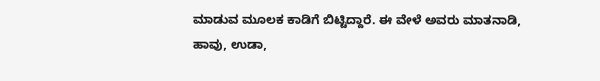ಮಾಡುವ ಮೂಲಕ ಕಾಡಿಗೆ ಬಿಟ್ಟಿದ್ದಾರೆ. ಈ ವೇಳೆ ಅವರು ಮಾತನಾಡಿ, ಹಾವು, ಉಡಾ,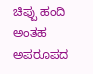ಚಿಪ್ಪು ಹಂದಿ ಅಂತಹ ಅಪರೂಪದ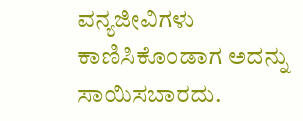ವನ್ಯಜೀವಿಗಳು ಕಾಣಿಸಿಕೊಂಡಾಗ ಅದನ್ನು ಸಾಯಿಸಬಾರದು.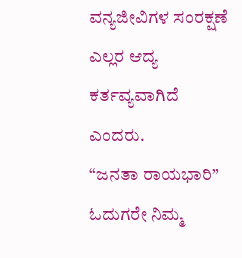ವನ್ಯಜೀವಿಗಳ ಸಂರಕ್ಷಣೆ ಎಲ್ಲರ ಆದ್ಯ ಕರ್ತವ್ಯವಾಗಿದೆ ಎಂದರು.
“ಜನತಾ ರಾಯಭಾರಿ” ಓದುಗರೇ ನಿಮ್ಮ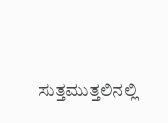ಸುತ್ತಮುತ್ತಲಿನಲ್ಲಿ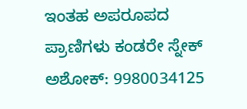ಇಂತಹ ಅಪರೂಪದ ಪ್ರಾಣಿಗಳು ಕಂಡರೇ ಸ್ನೇಕ್ ಅಶೋಕ್: 9980034125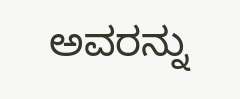ಅವರನ್ನು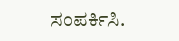ಸಂಪರ್ಕಿಸಿ.